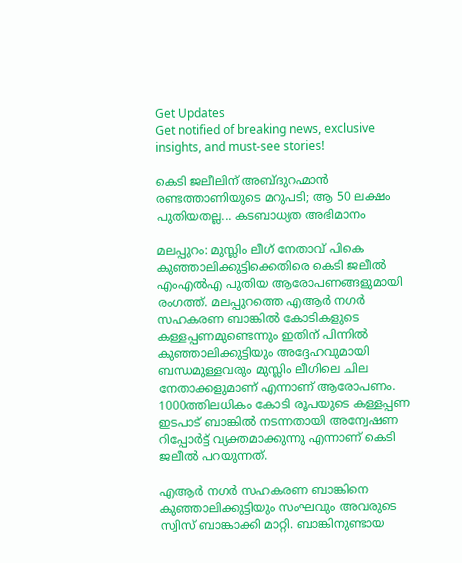Get Updates
Get notified of breaking news, exclusive insights, and must-see stories!

കെടി ജലീലിന് അബ്ദുറഹ്മാന്‍ രണ്ടത്താണിയുടെ മറുപടി; ആ 50 ലക്ഷം പുതിയതല്ല... കടബാധ്യത അഭിമാനം

മലപ്പുറം: മുസ്ലിം ലീഗ് നേതാവ് പികെ കുഞ്ഞാലിക്കുട്ടിക്കെതിരെ കെടി ജലീല്‍ എംഎല്‍എ പുതിയ ആരോപണങ്ങളുമായി രംഗത്ത്. മലപ്പുറത്തെ എആര്‍ നഗര്‍ സഹകരണ ബാങ്കില്‍ കോടികളുടെ കള്ളപ്പണമുണ്ടെന്നും ഇതിന് പിന്നില്‍ കുഞ്ഞാലിക്കുട്ടിയും അദ്ദേഹവുമായി ബന്ധമുള്ളവരും മുസ്ലിം ലീഗിലെ ചില നേതാക്കളുമാണ് എന്നാണ് ആരോപണം. 1000ത്തിലധികം കോടി രൂപയുടെ കള്ളപ്പണ ഇടപാട് ബാങ്കില്‍ നടന്നതായി അന്വേഷണ റിപ്പോര്‍ട്ട് വ്യക്തമാക്കുന്നു എന്നാണ് കെടി ജലീല്‍ പറയുന്നത്.

എആര്‍ നഗര്‍ സഹകരണ ബാങ്കിനെ കുഞ്ഞാലിക്കുട്ടിയും സംഘവും അവരുടെ സ്വിസ് ബാങ്കാക്കി മാറ്റി. ബാങ്കിനുണ്ടായ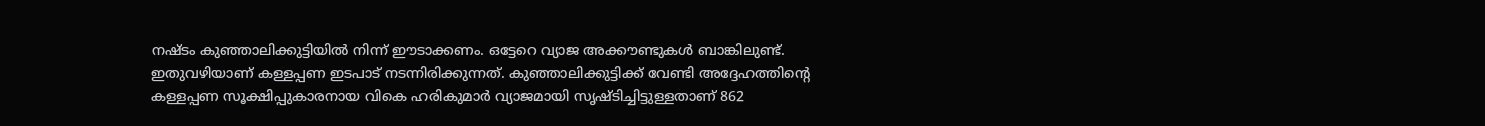നഷ്ടം കുഞ്ഞാലിക്കുട്ടിയില്‍ നിന്ന് ഈടാക്കണം. ഒട്ടേറെ വ്യാജ അക്കൗണ്ടുകള്‍ ബാങ്കിലുണ്ട്. ഇതുവഴിയാണ് കള്ളപ്പണ ഇടപാട് നടന്നിരിക്കുന്നത്. കുഞ്ഞാലിക്കുട്ടിക്ക് വേണ്ടി അദ്ദേഹത്തിന്റെ കള്ളപ്പണ സൂക്ഷിപ്പുകാരനായ വികെ ഹരികുമാര്‍ വ്യാജമായി സൃഷ്ടിച്ചിട്ടുള്ളതാണ് 862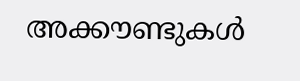അക്കൗണ്ടുകള്‍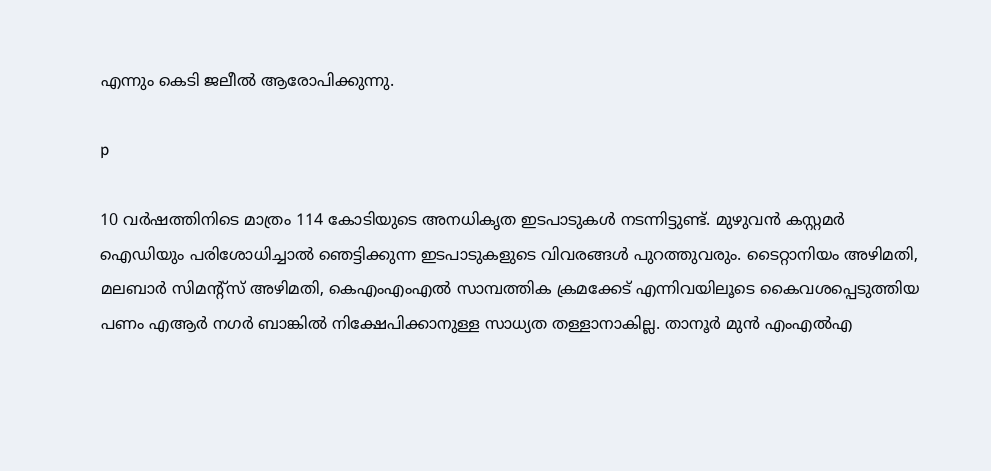എന്നും കെടി ജലീല്‍ ആരോപിക്കുന്നു.

p

10 വര്‍ഷത്തിനിടെ മാത്രം 114 കോടിയുടെ അനധികൃത ഇടപാടുകള്‍ നടന്നിട്ടുണ്ട്. മുഴുവന്‍ കസ്റ്റമര്‍ ഐഡിയും പരിശോധിച്ചാല്‍ ഞെട്ടിക്കുന്ന ഇടപാടുകളുടെ വിവരങ്ങള്‍ പുറത്തുവരും. ടൈറ്റാനിയം അഴിമതി, മലബാര്‍ സിമന്റ്‌സ് അഴിമതി, കെഎംഎംഎല്‍ സാമ്പത്തിക ക്രമക്കേട് എന്നിവയിലൂടെ കൈവശപ്പെടുത്തിയ പണം എആര്‍ നഗര്‍ ബാങ്കില്‍ നിക്ഷേപിക്കാനുള്ള സാധ്യത തള്ളാനാകില്ല. താനൂര്‍ മുന്‍ എംഎല്‍എ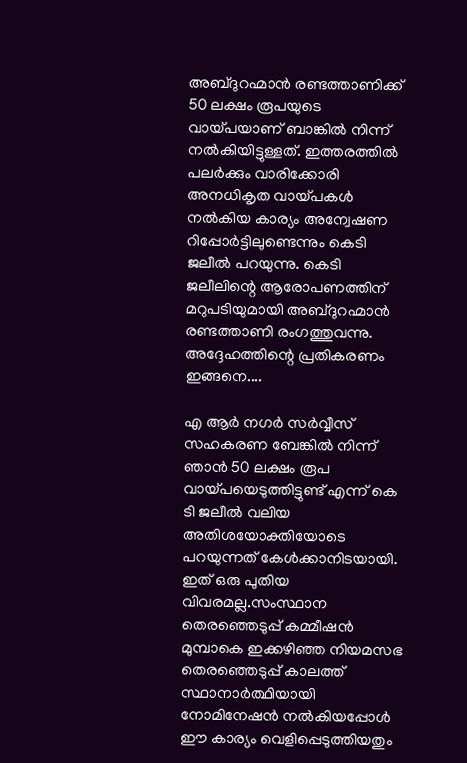അബ്ദുറഹ്മാന്‍ രണ്ടത്താണിക്ക് 50 ലക്ഷം രൂപയുടെ വായ്പയാണ് ബാങ്കില്‍ നിന്ന് നല്‍കിയിട്ടുള്ളത്. ഇത്തരത്തില്‍ പലര്‍ക്കും വാരിക്കോരി അനധികൃത വായ്പകള്‍ നല്‍കിയ കാര്യം അന്വേഷണ റിപ്പോര്‍ട്ടിലുണ്ടെന്നും കെടി ജലീല്‍ പറയുന്നു. കെടി ജലീലിന്റെ ആരോപണത്തിന് മറുപടിയുമായി അബ്ദുറഹ്മാന്‍ രണ്ടത്താണി രംഗത്തുവന്നു. അദ്ദേഹത്തിന്റെ പ്രതികരണം ഇങ്ങനെ....

എ ആര്‍ നഗര്‍ സര്‍വ്വീസ് സഹകരണ ബേങ്കില്‍ നിന്ന് ഞാന്‍ 50 ലക്ഷം രൂപ വായ്പയെടുത്തിട്ടുണ്ട് എന്ന് കെ ടി ജലീല്‍ വലിയ അതിശയോക്തിയോടെ പറയുന്നത് കേള്‍ക്കാനിടയായി.
ഇത് ഒരു പുതിയ വിവരമല്ല.സംസ്ഥാന തെരഞ്ഞെടുപ്പ് കമ്മീഷന്‍ മുമ്പാകെ ഇക്കഴിഞ്ഞ നിയമസഭ തെരഞ്ഞെടുപ്പ് കാലത്ത് സ്ഥാനാര്‍ത്ഥിയായി നോമിനേഷന്‍ നല്‍കിയപ്പോള്‍
ഈ കാര്യം വെളിപ്പെടുത്തിയതും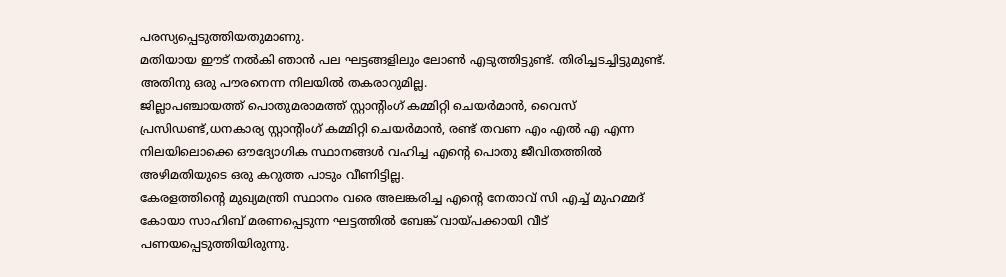പരസ്യപ്പെടുത്തിയതുമാണു.
മതിയായ ഈട് നല്‍കി ഞാന്‍ പല ഘട്ടങ്ങളിലും ലോണ്‍ എടുത്തിട്ടുണ്ട്. തിരിച്ചടച്ചിട്ടുമുണ്ട്. അതിനു ഒരു പൗരനെന്ന നിലയില്‍ തകരാറുമില്ല.
ജില്ലാപഞ്ചായത്ത് പൊതുമരാമത്ത് സ്റ്റാന്റിംഗ് കമ്മിറ്റി ചെയര്‍മാന്‍, വൈസ് പ്രസിഡണ്ട്,ധനകാര്യ സ്റ്റാന്റിംഗ് കമ്മിറ്റി ചെയര്‍മാന്‍, രണ്ട് തവണ എം എല്‍ എ എന്ന നിലയിലൊക്കെ ഔദ്യോഗിക സ്ഥാനങ്ങള്‍ വഹിച്ച എന്റെ പൊതു ജീവിതത്തില്‍ അഴിമതിയുടെ ഒരു കറുത്ത പാടും വീണിട്ടില്ല.
കേരളത്തിന്റെ മുഖ്യമന്ത്രി സ്ഥാനം വരെ അലങ്കരിച്ച എന്റെ നേതാവ് സി എച്ച് മുഹമ്മദ് കോയാ സാഹിബ് മരണപ്പെടുന്ന ഘട്ടത്തില്‍ ബേങ്ക് വായ്പക്കായി വീട് പണയപ്പെടുത്തിയിരുന്നു.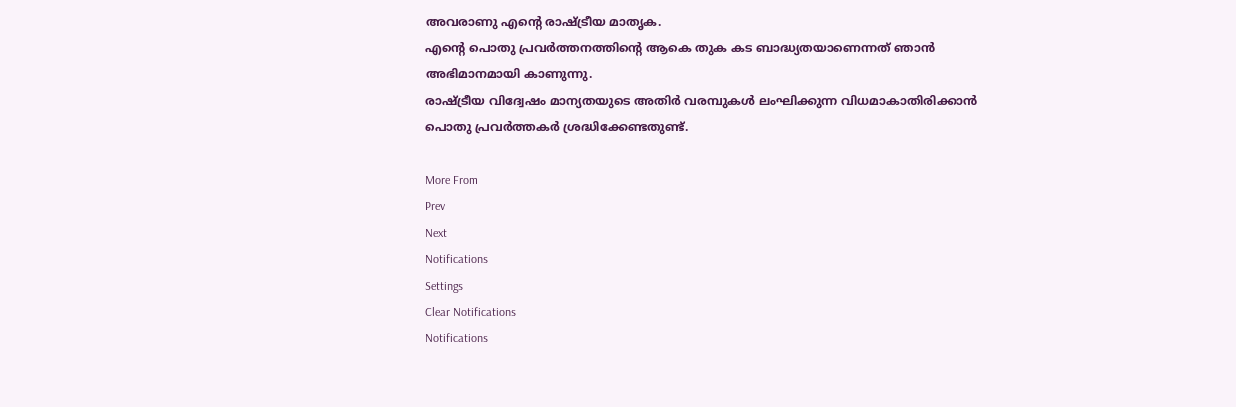അവരാണു എന്റെ രാഷ്ട്രീയ മാതൃക.
എന്റെ പൊതു പ്രവര്‍ത്തനത്തിന്റെ ആകെ തുക കട ബാദ്ധ്യതയാണെന്നത് ഞാന്‍ അഭിമാനമായി കാണുന്നു.
രാഷ്ട്രീയ വിദ്വേഷം മാന്യതയുടെ അതിര്‍ വരമ്പുകള്‍ ലംഘിക്കുന്ന വിധമാകാതിരിക്കാന്‍ പൊതു പ്രവര്‍ത്തകര്‍ ശ്രദ്ധിക്കേണ്ടതുണ്ട്.

More From
Prev
Next
Notifications
Settings
Clear Notifications
Notifications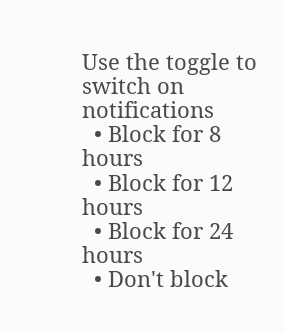Use the toggle to switch on notifications
  • Block for 8 hours
  • Block for 12 hours
  • Block for 24 hours
  • Don't block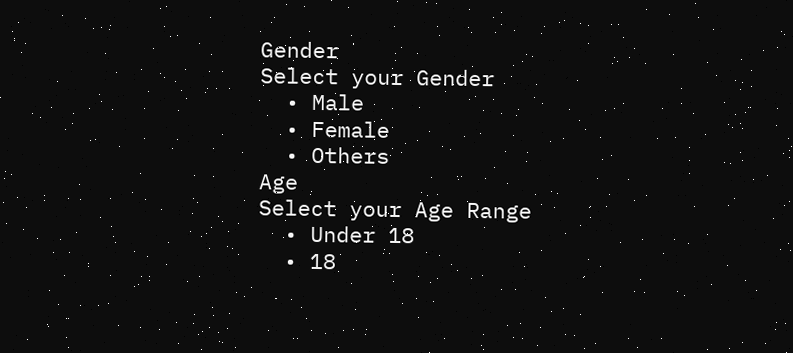Gender
Select your Gender
  • Male
  • Female
  • Others
Age
Select your Age Range
  • Under 18
  • 18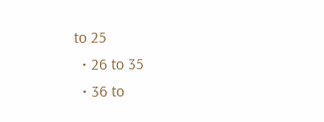to 25
  • 26 to 35
  • 36 to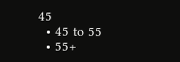45
  • 45 to 55
  • 55+